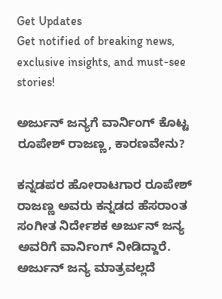Get Updates
Get notified of breaking news, exclusive insights, and must-see stories!

ಅರ್ಜುನ್‌ ಜನ್ಯಗೆ ವಾರ್ನಿಂಗ್‌ ಕೊಟ್ಟ ರೂಪೇಶ್‌ ರಾಜಣ್ಣ, ಕಾರಣವೇನು?

ಕನ್ನಡಪರ ಹೋರಾಟಗಾರ ರೂಪೇಶ್‌ ರಾಜಣ್ಣ ಅವರು ಕನ್ನಡದ ಹೆಸರಾಂತ ಸಂಗೀತ ನಿರ್ದೇಶಕ ಅರ್ಜುನ್‌ ಜನ್ಯ ಅವರಿಗೆ ವಾರ್ನಿಂಗ್‌ ನೀಡಿದ್ದಾರೆ. ಅರ್ಜುನ್‌ ಜನ್ಯ ಮಾತ್ರವಲ್ಲದೆ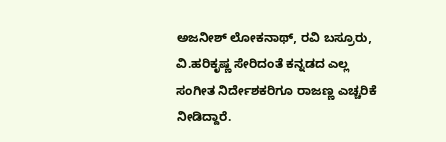ಅಜನೀಶ್‌ ಲೋಕನಾಥ್‌, ರವಿ ಬಸ್ರೂರು, ವಿ.ಹರಿಕೃಷ್ಣ ಸೇರಿದಂತೆ ಕನ್ನಡದ ಎಲ್ಲ ಸಂಗೀತ ನಿರ್ದೇಶಕರಿಗೂ ರಾಜಣ್ಣ ಎಚ್ಚರಿಕೆ ನೀಡಿದ್ದಾರೆ.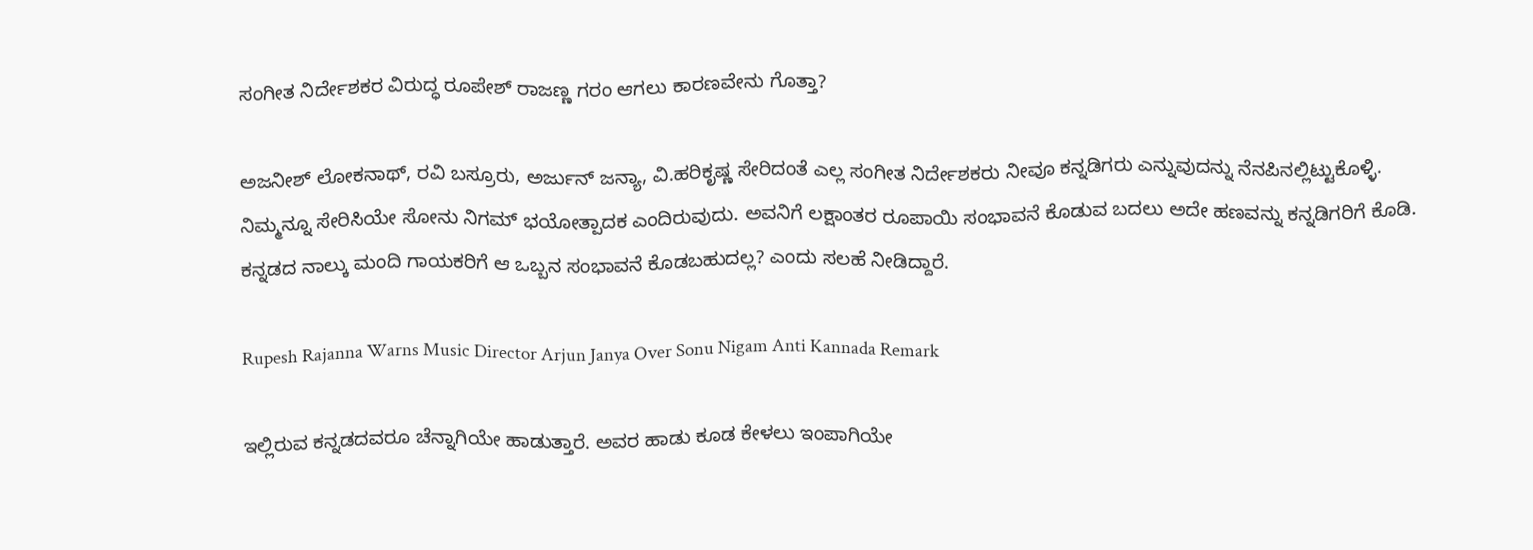ಸಂಗೀತ ನಿರ್ದೇಶಕರ ವಿರುದ್ಧ ರೂಪೇಶ್‌ ರಾಜಣ್ಣ ಗರಂ ಆಗಲು ಕಾರಣವೇನು ಗೊತ್ತಾ?

ಅಜನೀಶ್‌ ಲೋಕನಾಥ್‌, ರವಿ ಬಸ್ರೂರು, ಅರ್ಜುನ್‌ ಜನ್ಯಾ, ವಿ.ಹರಿಕೃಷ್ಣ ಸೇರಿದಂತೆ ಎಲ್ಲ ಸಂಗೀತ ನಿರ್ದೇಶಕರು ನೀವೂ ಕನ್ನಡಿಗರು ಎನ್ನುವುದನ್ನು ನೆನಪಿನಲ್ಲಿಟ್ಟುಕೊಳ್ಳಿ. ನಿಮ್ಮನ್ನೂ ಸೇರಿಸಿಯೇ ಸೋನು ನಿಗಮ್‌ ಭಯೋತ್ಪಾದಕ ಎಂದಿರುವುದು. ಅವನಿಗೆ ಲಕ್ಷಾಂತರ ರೂಪಾಯಿ ಸಂಭಾವನೆ ಕೊಡುವ ಬದಲು ಅದೇ ಹಣವನ್ನು ಕನ್ನಡಿಗರಿಗೆ ಕೊಡಿ. ಕನ್ನಡದ ನಾಲ್ಕು ಮಂದಿ ಗಾಯಕರಿಗೆ ಆ ಒಬ್ಬನ ಸಂಭಾವನೆ ಕೊಡಬಹುದಲ್ಲ? ಎಂದು ಸಲಹೆ ನೀಡಿದ್ದಾರೆ.

Rupesh Rajanna Warns Music Director Arjun Janya Over Sonu Nigam Anti Kannada Remark

ಇಲ್ಲಿರುವ ಕನ್ನಡದವರೂ ಚೆನ್ನಾಗಿಯೇ ಹಾಡುತ್ತಾರೆ. ಅವರ ಹಾಡು ಕೂಡ ಕೇಳಲು ಇಂಪಾಗಿಯೇ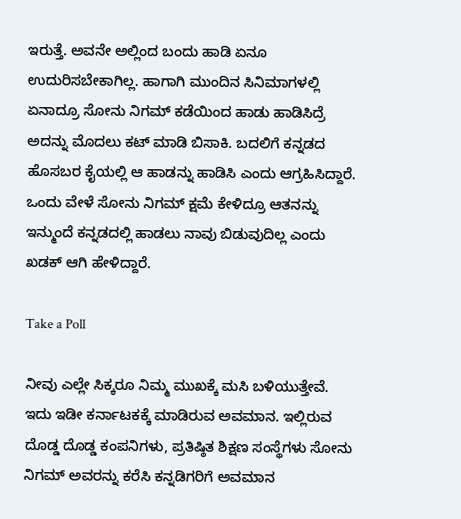ಇರುತ್ತೆ. ಅವನೇ ಅಲ್ಲಿಂದ ಬಂದು ಹಾಡಿ ಏನೂ ಉದುರಿಸಬೇಕಾಗಿಲ್ಲ. ಹಾಗಾಗಿ ಮುಂದಿನ ಸಿನಿಮಾಗಳಲ್ಲಿ ಏನಾದ್ರೂ ಸೋನು ನಿಗಮ್‌ ಕಡೆಯಿಂದ ಹಾಡು ಹಾಡಿಸಿದ್ರೆ ಅದನ್ನು ಮೊದಲು ಕಟ್‌ ಮಾಡಿ ಬಿಸಾಕಿ. ಬದಲಿಗೆ ಕನ್ನಡದ ಹೊಸಬರ ಕೈಯಲ್ಲಿ ಆ ಹಾಡನ್ನು ಹಾಡಿಸಿ ಎಂದು ಆಗ್ರಹಿಸಿದ್ದಾರೆ. ಒಂದು ವೇಳೆ ಸೋನು ನಿಗಮ್‌ ಕ್ಷಮೆ ಕೇಳಿದ್ರೂ ಆತನನ್ನು ಇನ್ಮುಂದೆ ಕನ್ನಡದಲ್ಲಿ ಹಾಡಲು ನಾವು ಬಿಡುವುದಿಲ್ಲ ಎಂದು ಖಡಕ್‌ ಆಗಿ ಹೇಳಿದ್ದಾರೆ.

Take a Poll

ನೀವು ಎಲ್ಲೇ ಸಿಕ್ಕರೂ ನಿಮ್ಮ ಮುಖಕ್ಕೆ ಮಸಿ ಬಳಿಯುತ್ತೇವೆ. ಇದು ಇಡೀ ಕರ್ನಾಟಕಕ್ಕೆ ಮಾಡಿರುವ ಅವಮಾನ. ಇಲ್ಲಿರುವ ದೊಡ್ಡ ದೊಡ್ಡ ಕಂಪನಿಗಳು, ಪ್ರತಿಷ್ಠಿತ ಶಿಕ್ಷಣ ಸಂಸ್ಥೆಗಳು ಸೋನು ನಿಗಮ್‌ ಅವರನ್ನು ಕರೆಸಿ ಕನ್ನಡಿಗರಿಗೆ ಅವಮಾನ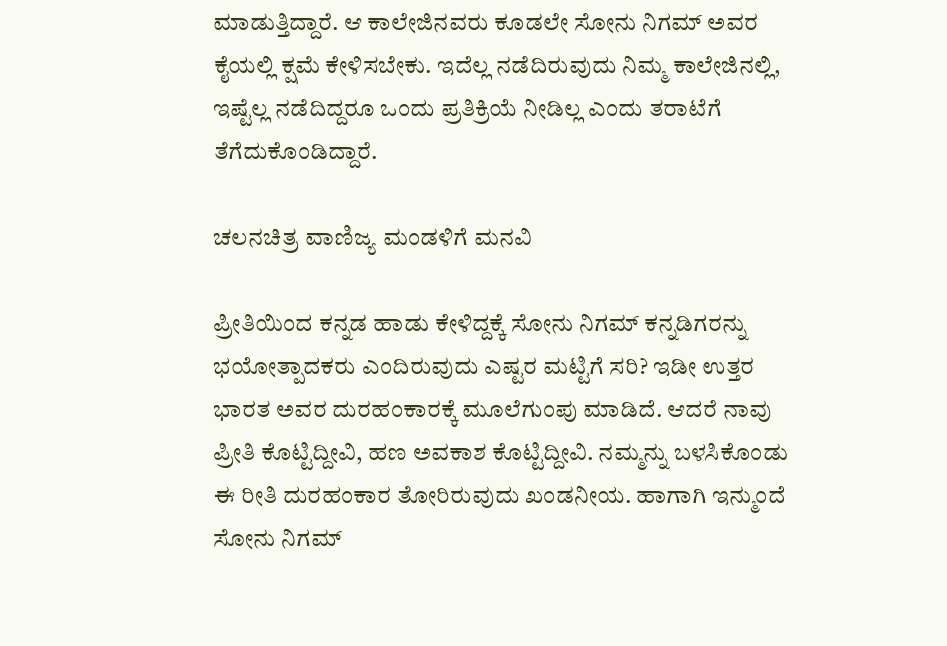ಮಾಡುತ್ತಿದ್ದಾರೆ. ಆ ಕಾಲೇಜಿನವರು ಕೂಡಲೇ ಸೋನು ನಿಗಮ್‌ ಅವರ ಕೈಯಲ್ಲಿ ಕ್ಷಮೆ ಕೇಳಿಸಬೇಕು. ಇದೆಲ್ಲ ನಡೆದಿರುವುದು ನಿಮ್ಮ ಕಾಲೇಜಿನಲ್ಲಿ, ಇಷ್ಟೆಲ್ಲ ನಡೆದಿದ್ದರೂ ಒಂದು ಪ್ರತಿಕ್ರಿಯೆ ನೀಡಿಲ್ಲ ಎಂದು ತರಾಟೆಗೆ ತೆಗೆದುಕೊಂಡಿದ್ದಾರೆ.

ಚಲನಚಿತ್ರ ವಾಣಿಜ್ಯ ಮಂಡಳಿಗೆ ಮನವಿ

ಪ್ರೀತಿಯಿಂದ ಕನ್ನಡ ಹಾಡು ಕೇಳಿದ್ದಕ್ಕೆ ಸೋನು ನಿಗಮ್ ಕನ್ನಡಿಗರನ್ನು ಭಯೋತ್ಪಾದಕರು ಎಂದಿರುವುದು ಎಷ್ಟರ ಮಟ್ಟಿಗೆ ಸರಿ? ಇಡೀ ಉತ್ತರ ಭಾರತ ಅವರ ದುರಹಂಕಾರಕ್ಕೆ ಮೂಲೆಗುಂಪು ಮಾಡಿದೆ. ಆದರೆ ನಾವು ಪ್ರೀತಿ ಕೊಟ್ಟಿದ್ದೀವಿ, ಹಣ ಅವಕಾಶ ಕೊಟ್ಟಿದ್ದೀವಿ. ನಮ್ಮನ್ನು ಬಳಸಿಕೊಂಡು ಈ ರೀತಿ ದುರಹಂಕಾರ ತೋರಿರುವುದು ಖಂಡನೀಯ. ಹಾಗಾಗಿ ಇನ್ಮುಂದೆ ಸೋನು ನಿಗಮ್‌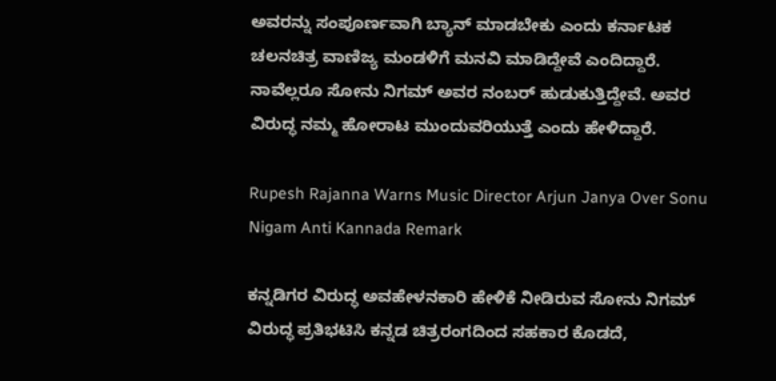ಅವರನ್ನು ಸಂಪೂರ್ಣವಾಗಿ ಬ್ಯಾನ್‌ ಮಾಡಬೇಕು ಎಂದು ಕರ್ನಾಟಕ ಚಲನಚಿತ್ರ ವಾಣಿಜ್ಯ ಮಂಡಳಿಗೆ ಮನವಿ ಮಾಡಿದ್ದೇವೆ ಎಂದಿದ್ದಾರೆ. ನಾವೆಲ್ಲರೂ ಸೋನು ನಿಗಮ್‌ ಅವರ ನಂಬರ್‌ ಹುಡುಕುತ್ತಿದ್ದೇವೆ. ಅವರ ವಿರುದ್ಧ ನಮ್ಮ ಹೋರಾಟ ಮುಂದುವರಿಯುತ್ತೆ ಎಂದು ಹೇಳಿದ್ದಾರೆ.

Rupesh Rajanna Warns Music Director Arjun Janya Over Sonu Nigam Anti Kannada Remark

ಕನ್ನಡಿಗರ ವಿರುದ್ಧ ಅವಹೇಳನಕಾರಿ ಹೇಳಿಕೆ ನೀಡಿರುವ ಸೋನು ನಿಗಮ್ ವಿರುದ್ಧ ಪ್ರತಿಭಟಿಸಿ ಕನ್ನಡ ಚಿತ್ರರಂಗದಿಂದ ಸಹಕಾರ ಕೊಡದೆ,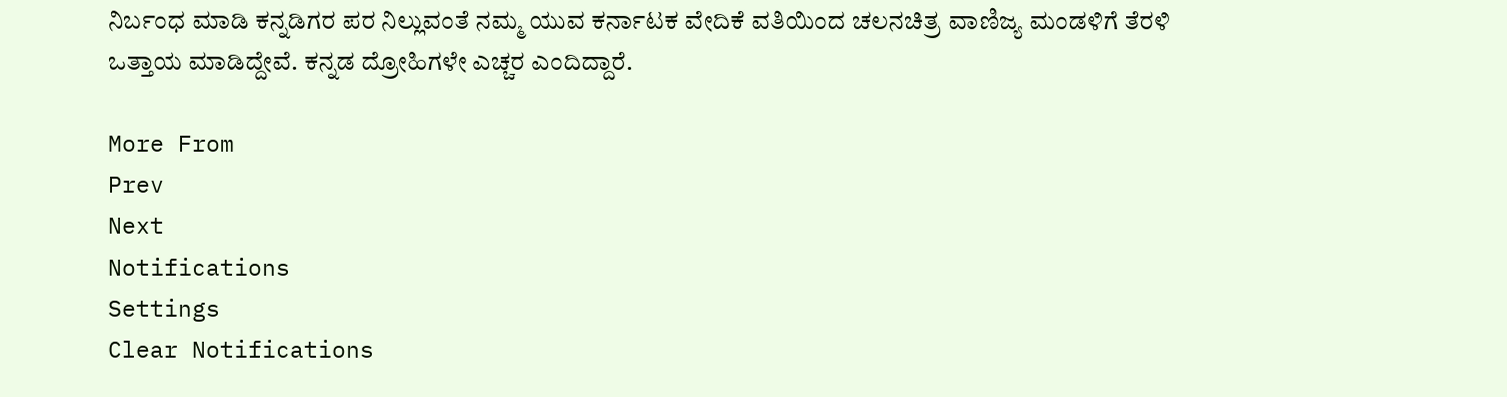ನಿರ್ಬಂಧ ಮಾಡಿ ಕನ್ನಡಿಗರ ಪರ ನಿಲ್ಲುವಂತೆ ನಮ್ಮ ಯುವ ಕರ್ನಾಟಕ ವೇದಿಕೆ ವತಿಯಿಂದ ಚಲನಚಿತ್ರ ವಾಣಿಜ್ಯ ಮಂಡಳಿಗೆ ತೆರಳಿ ಒತ್ತಾಯ ಮಾಡಿದ್ದೇವೆ. ಕನ್ನಡ ದ್ರೋಹಿಗಳೇ ಎಚ್ಚರ ಎಂದಿದ್ದಾರೆ.

More From
Prev
Next
Notifications
Settings
Clear Notifications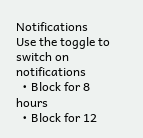Notifications
Use the toggle to switch on notifications
  • Block for 8 hours
  • Block for 12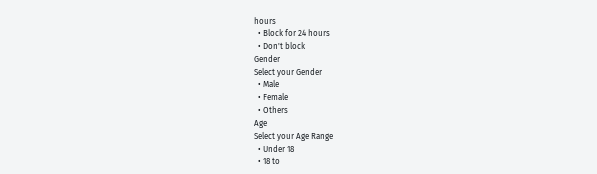hours
  • Block for 24 hours
  • Don't block
Gender
Select your Gender
  • Male
  • Female
  • Others
Age
Select your Age Range
  • Under 18
  • 18 to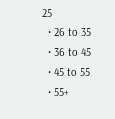25
  • 26 to 35
  • 36 to 45
  • 45 to 55
  • 55+